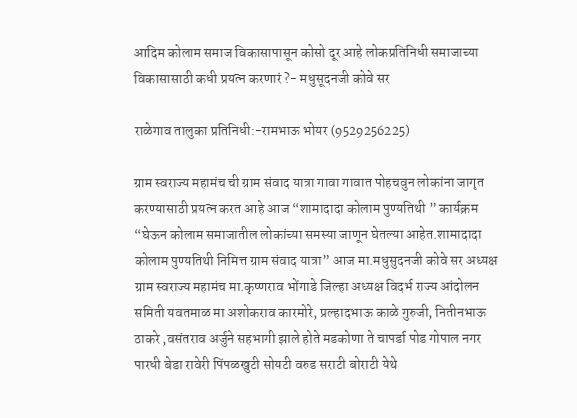आदिम कोलाम समाज विकासापासून कोसो दूर आहे लोकप्रतिनिधी समाजाच्या विकासासाठी कधी प्रयत्न करणारं ?- मधुसूदनजी कोवे सर

राळेगाव तालुका प्रतिनिधी:-रामभाऊ भोयर (9529256225)

ग्राम स्वराज्य महामंच ची ग्राम संवाद यात्रा गावा गावात पोहचवुन लोकांना जागृत करण्यासाठी प्रयत्न करत आहे आज “शामादादा कोलाम पुण्यतिथी ” कार्यक्रम “घेऊन कोलाम समाजातील लोकांच्या समस्या जाणून घेतल्या आहेत.शामादादा कोलाम पुण्यतिथी निमित्त ग्राम संवाद यात्रा” आज मा.मधुसुदनजी कोवे सर अध्यक्ष ग्राम स्वराज्य महामंच मा.कृष्णराव भोंगाडे जिल्हा अध्यक्ष विदर्भ राज्य आंदोलन समिती यवतमाळ मा अशोकराव कारमोरे, प्रल्हादभाऊ काळे गुरुजी, नितीनभाऊ ठाकरे ,वसंतराव अर्जुने सहभागी झाले होते मडकोणा ते चापर्डा पोड गोपाल नगर पारधी बेडा रावेरी पिंपळखुटी सोयटी वरुड सराटी बोराटी येथे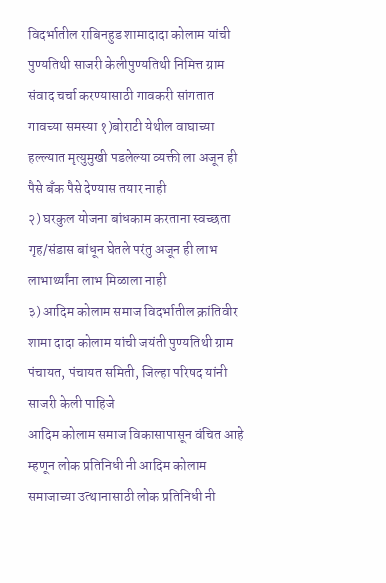विदर्भातील राबिनहुड शामादादा कोलाम यांची पुण्यतिथी साजरी केलीपुण्यतिथी निमित्त ग्राम संवाद चर्चा करण्यासाठी गावकरी सांगतात गावच्या समस्या १)बोराटी येथील वाघाच्या हल्ल्यात मृत्युमुखी पडलेल्या व्यक्ती ला अजून ही पैसे बॅंक पैसे देण्यास तयार नाही
२) घरकुल योजना बांधकाम करताना स्वच्छता गृह/संडास बांधून घेतले परंतु अजून ही लाभ लाभार्थ्यांना लाभ मिळाला नाही
३) आदिम कोलाम समाज विदर्भातील क्रांतिवीर शामा दादा कोलाम यांची जयंती पुण्यतिथी ग्राम पंचायत, पंचायत समिती, जिल्हा परिषद यांनी साजरी केली पाहिजे
आदिम कोलाम समाज विकासापासून वंचित आहे म्हणून लोक प्रतिनिधी नी आदिम कोलाम समाजाच्या उत्थानासाठी लोक प्रतिनिधी नी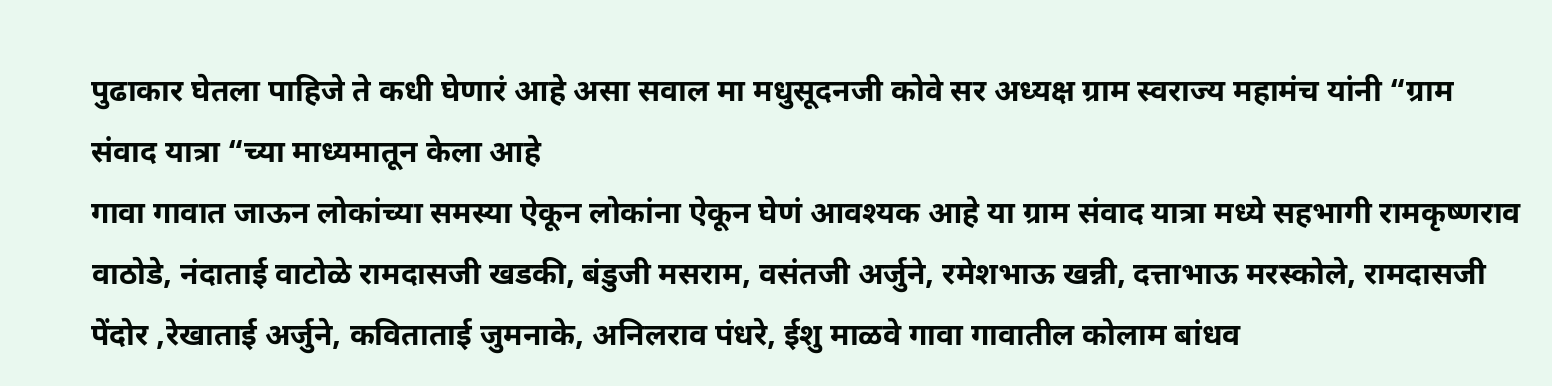पुढाकार घेतला पाहिजे ते कधी घेणारं आहे असा सवाल मा मधुसूदनजी कोवे सर अध्यक्ष ग्राम स्वराज्य महामंच यांनी “ग्राम संवाद यात्रा “च्या माध्यमातून केला आहे
गावा गावात जाऊन लोकांच्या समस्या ऐकून लोकांना ऐकून घेणं आवश्यक आहे या ग्राम संवाद यात्रा मध्ये सहभागी रामकृष्णराव वाठोडे, नंदाताई वाटोळे रामदासजी खडकी, बंडुजी मसराम, वसंतजी अर्जुने, रमेशभाऊ खन्नी, दत्ताभाऊ मरस्कोले, रामदासजी पेंदोर ,रेखाताई अर्जुने, कविताताई जुमनाके, अनिलराव पंधरे, ईशु माळवे गावा गावातील कोलाम बांधव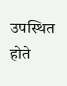उपस्थित होते